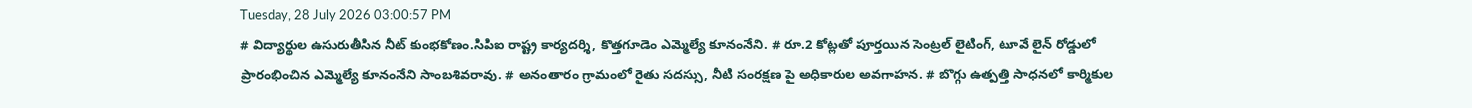Tuesday, 28 July 2026 03:00:57 PM
# విద్యార్థుల ఉసురుతీసిన నీట్ కుంభకోణం.సిపిఐ రాష్ట్ర కార్యదర్శి, కొత్తగూడెం ఎమ్మెల్యే కూనంనేని. # రూ.2 కోట్లతో పూర్తయిన సెంట్రల్ లైటింగ్, టూవే లైన్ రోడ్డులో ప్రారంభించిన ఎమ్మెల్యే కూనంనేని సాంబశివరావు. # అనంతారం గ్రామంలో రైతు సదస్సు, నీటి సంరక్షణ పై అధికారుల అవగాహన. # బొగ్గు ఉత్పత్తి సాధనలో కార్మికుల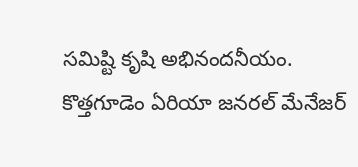సమిష్టి కృషి అభినందనీయం. కొత్తగూడెం ఏరియా జనరల్ మేనేజర్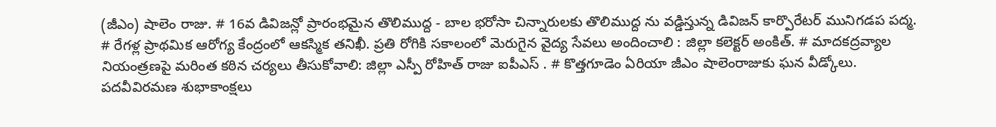(జీఎం) షాలెం రాజు. # 16వ డివిజన్లో ప్రారంభమైన తొలిముద్ద - బాల భరోసా చిన్నారులకు తొలిముద్ద ను వడ్డిస్తున్న డివిజన్ కార్పొరేటర్ మునిగడప పద్మ. # రేగళ్ల ప్రాథమిక ఆరోగ్య కేంద్రంలో ఆకస్మిక తనిఖీ. ప్రతి రోగికి సకాలంలో మెరుగైన వైద్య సేవలు అందించాలి : జిల్లా కలెక్టర్ అంకిత్. # మాదకద్రవ్యాల నియంత్రణపై మరింత కఠిన చర్యలు తీసుకోవాలి: జిల్లా ఎస్పీ రోహిత్ రాజు ఐపీఎస్ . # కొత్తగూడెం ఏరియా జీఎం షాలెంరాజుకు ఘన వీడ్కోలు. పదవీవిరమణ శుభాకాంక్షలు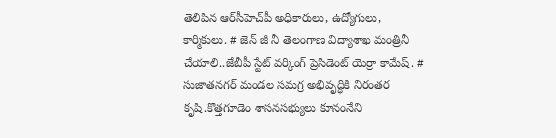తెలిపిన ఆర్‌సీహెచ్‌పీ అధికారులు, ఉద్యోగులు, కార్మికులు. # జెన్ జీ నీ తెలంగాణ విద్యాశాఖ మంత్రినీ చేయాలి..జేబీపీ స్టేట్ వర్కింగ్ ప్రెసిడెంట్ యెర్రా కామేష్. # సుజాతనగర్ మండల సమగ్ర అభివృద్ధికి నిరంతర కృషి.కొత్తగూడెం శాసనసభ్యులు కూనంనేని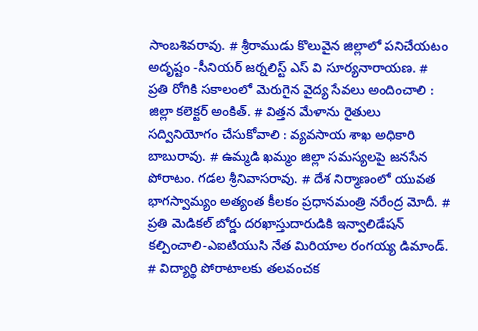సాంబశివరావు. # శ్రీరాముడు కొలువైన జిల్లాలో పనిచేయటం అదృష్టం -సీనియర్ జర్నలిస్ట్ ఎస్ వి సూర్యనారాయణ. # ప్రతి రోగికి సకాలంలో మెరుగైన వైద్య సేవలు అందించాలి : జిల్లా కలెక్టర్ అంకిత్. # విత్తన మేళాను రైతులు సద్వినియోగం చేసుకోవాలి : వ్యవసాయ శాఖ అధికారి బాబురావు. # ఉమ్మడి ఖమ్మం జిల్లా సమస్యలపై జనసేన పోరాటం. గడల శ్రీనివాసరావు. # దేశ నిర్మాణంలో యువత భాగస్వామ్యం అత్యంత కీలకం ప్రధానమంత్రి నరేంద్ర మోదీ. # ప్రతి మెడికల్ బోర్డు దరఖాస్తుదారుడికి ఇన్వాలిడేషన్ కల్పించాలి-ఎఐటియుసి నేత మిరియాల రంగయ్య డిమాండ్. # విద్యార్థి పోరాటాలకు తలవంచక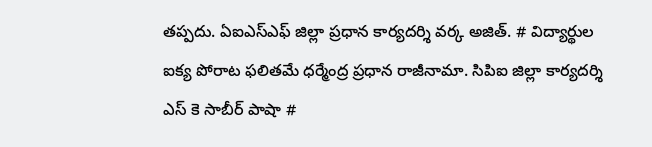తప్పదు. ఏఐఎస్ఎఫ్ జిల్లా ప్రధాన కార్యదర్శి వర్క అజిత్. # విద్యార్థుల ఐక్య పోరాట ఫలితమే ధర్మేంద్ర ప్రధాన రాజీనామా. సిపిఐ జిల్లా కార్యదర్శి ఎస్ కె సాబీర్ పాషా #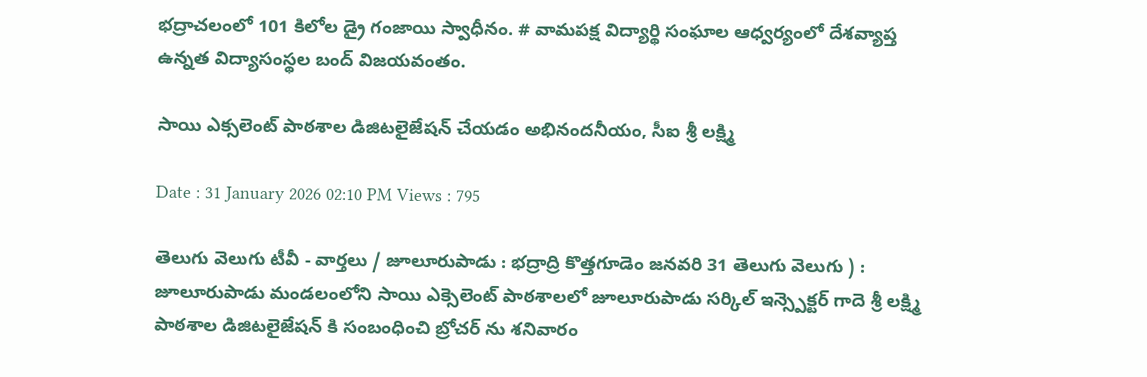భద్రాచలంలో 101 కిలోల డ్రై గంజాయి స్వాధీనం. # వామపక్ష విద్యార్థి సంఘాల ఆధ్వర్యంలో దేశవ్యాప్త ఉన్నత విద్యాసంస్థల బంద్ విజయవంతం.

సాయి ఎక్సలెంట్ పాఠశాల డిజిటలైజేషన్ చేయడం అభినందనీయం, సీఐ శ్రీ లక్ష్మి

Date : 31 January 2026 02:10 PM Views : 795

తెలుగు వెలుగు టీవీ - వార్తలు / జూలూరుపాడు : భద్రాద్రి కొత్తగూడెం జనవరి 31 తెలుగు వెలుగు ) : జూలూరుపాడు మండలంలోని సాయి ఎక్సెలెంట్ పాఠశాలలో జూలూరుపాడు సర్కిల్ ఇన్స్పెక్టర్ గాదె శ్రీ లక్ష్మి పాఠశాల డిజిటలైజేషన్ కి సంబంధించి బ్రోచర్ ను శనివారం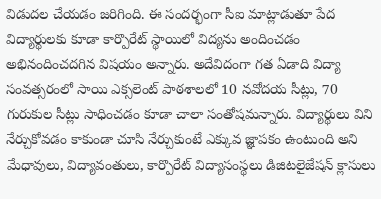విడుదల చేయడం జరిగింది. ఈ సందర్భంగా సీఐ మాట్లాడుతూ పేద విద్యార్థులకు కూడా కార్పొరేట్ స్థాయిలో విద్యను అందించడం అభినందించదగిన విషయం అన్నారు. అదేవిదంగా గత ఏడాది విద్యా సంవత్సరంలో సాయి ఎక్సలెంట్ పాఠశాలలో 10 నవోదయ సీట్లు, 70 గురుకుల సీట్లు సాధించడం కూడా చాలా సంతోషమన్నారు. విద్యార్థులు విని నేర్చుకోవడం కాకుండా చూసి నేర్చుకుంటే ఎక్కువ జ్ఞాపకం ఉంటుంది అని మేధావులు, విద్యావంతులు, కార్పొరేట్ విద్యాసంస్థలు డిజిటలైజేషన్ క్లాసులు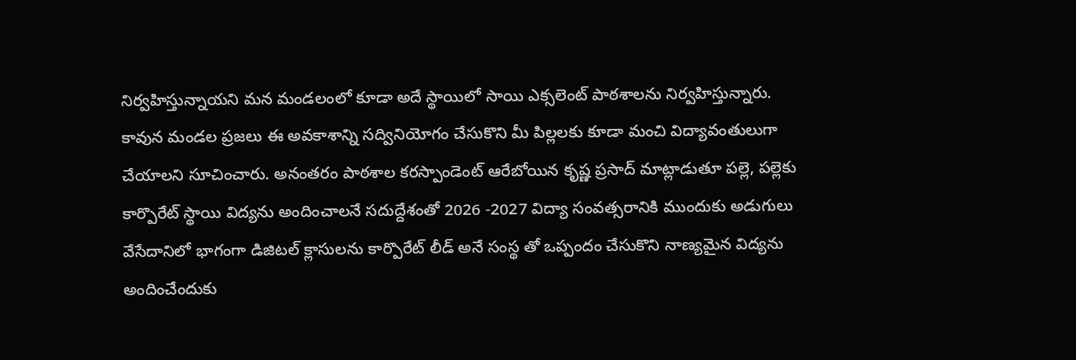నిర్వహిస్తున్నాయని మన మండలంలో కూడా అదే స్థాయిలో సాయి ఎక్సలెంట్ పాఠశాలను నిర్వహిస్తున్నారు. కావున మండల ప్రజలు ఈ అవకాశాన్ని సద్వినియోగం చేసుకొని మీ పిల్లలకు కూడా మంచి విద్యావంతులుగా చేయాలని సూచించారు. అనంతరం పాఠశాల కరస్పాండెంట్ ఆరేబోయిన కృష్ణ ప్రసాద్ మాట్లాడుతూ పల్లె, పల్లెకు కార్పొరేట్ స్థాయి విద్యను అందించాలనే సదుద్దేశంతో 2026 -2027 విద్యా సంవత్సరానికి ముందుకు అడుగులు వేసేదానిలో భాగంగా డిజిటల్ క్లాసులను కార్పొరేట్ లీడ్ అనే సంస్థ తో ఒప్పందం చేసుకొని నాణ్యమైన విద్యను అందించేందుకు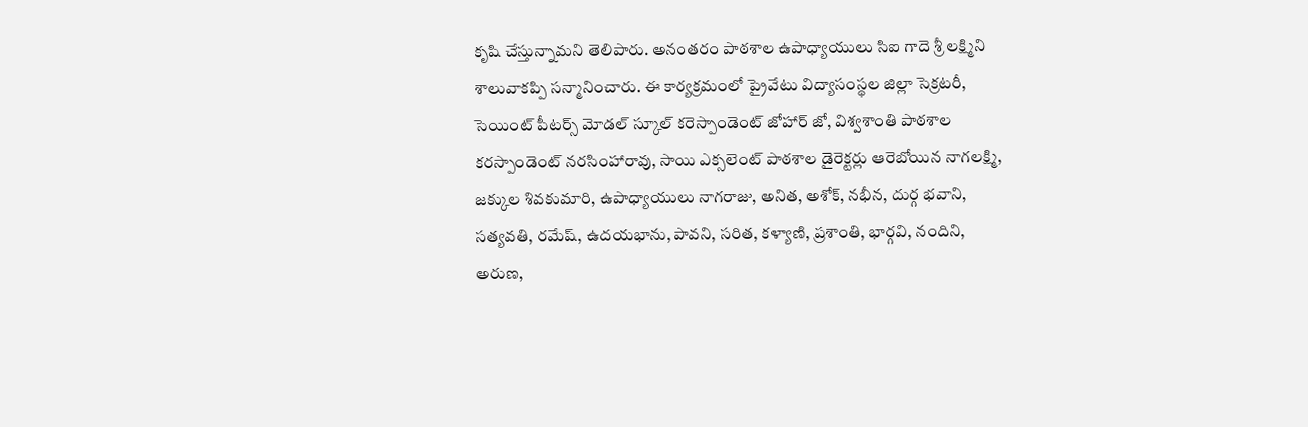కృషి చేస్తున్నామని తెలిపారు. అనంతరం పాఠశాల ఉపాధ్యాయులు సిఐ గాదె శ్రీ లక్ష్మిని శాలువాకప్పి సన్మానించారు. ఈ కార్యక్రమంలో ప్రైవేటు విద్యాసంస్థల జిల్లా సెక్రటరీ, సెయింట్ పీటర్స్ మోడల్ స్కూల్ కరెస్పాండెంట్ జోహార్ జో, విశ్వశాంతి పాఠశాల కరస్పాండెంట్ నరసింహారావు, సాయి ఎక్సలెంట్ పాఠశాల డైరెక్టర్లు ఆరెబోయిన నాగలక్ష్మి, జక్కుల శివకుమారి, ఉపాధ్యాయులు నాగరాజు, అనిత, అశోక్, నభీన, దుర్గ భవాని, సత్యవతి, రమేష్, ఉదయభాను, పావని, సరిత, కళ్యాణి, ప్రశాంతి, భార్గవి, నందిని, అరుణ,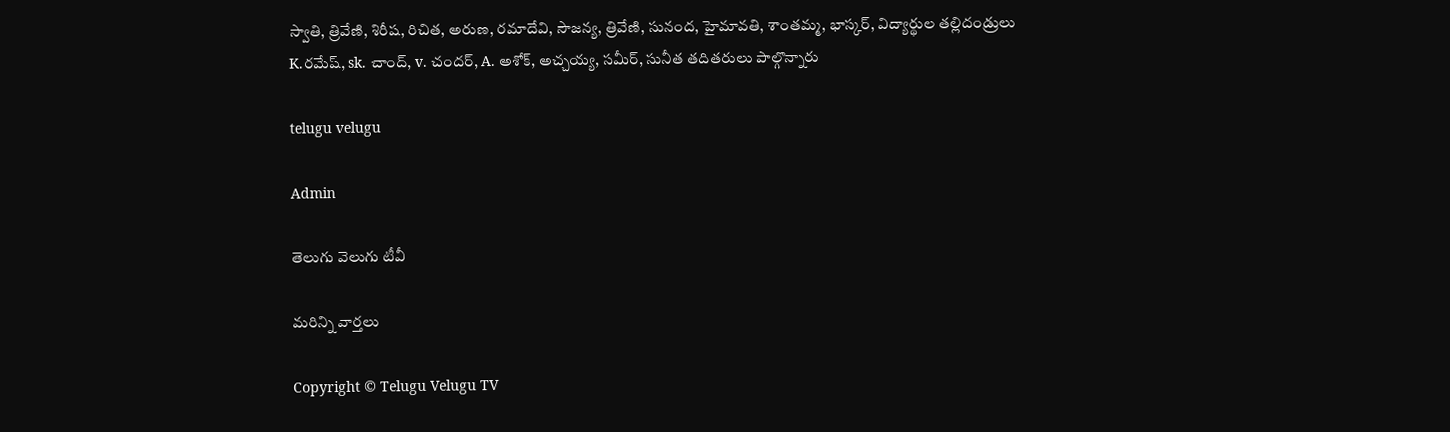స్వాతి, త్రివేణి, శిరీష, రిచిత, అరుణ, రమాదేవి, సౌజన్య, త్రివేణి, సునంద, హైమావతి, శాంతమ్మ, భాస్కర్, విద్యార్థుల తల్లిదండ్రులు K.రమేష్, sk. చాంద్, v. చందర్, A. అశోక్, అచ్చయ్య, సమీర్, సునీత తదితరులు పాల్గొన్నారు

telugu velugu

Admin

తెలుగు వెలుగు టీవీ

మరిన్ని వార్తలు

Copyright © Telugu Velugu TV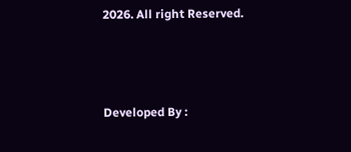2026. All right Reserved.



Developed By :